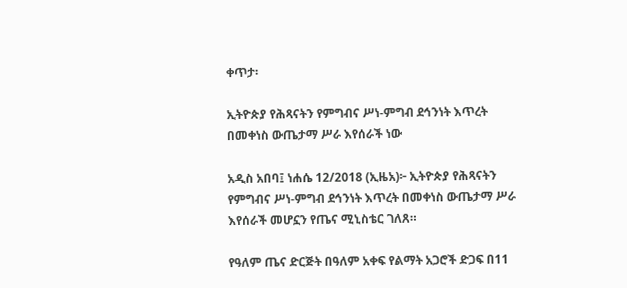ቀጥታ፡

ኢትዮጵያ የሕጻናትን የምግብና ሥነ-ምግብ ደኅንነት እጥረት በመቀነስ ውጤታማ ሥራ እየሰራች ነው

አዲስ አበባ፤ ነሐሴ 12/2018 (ኢዜአ)፦ ኢትዮጵያ የሕጻናትን የምግብና ሥነ-ምግብ ደኅንነት እጥረት በመቀነስ ውጤታማ ሥራ እየሰራች መሆኗን የጤና ሚኒስቴር ገለጸ።

የዓለም ጤና ድርጅት በዓለም አቀፍ የልማት አጋሮች ድጋፍ በ11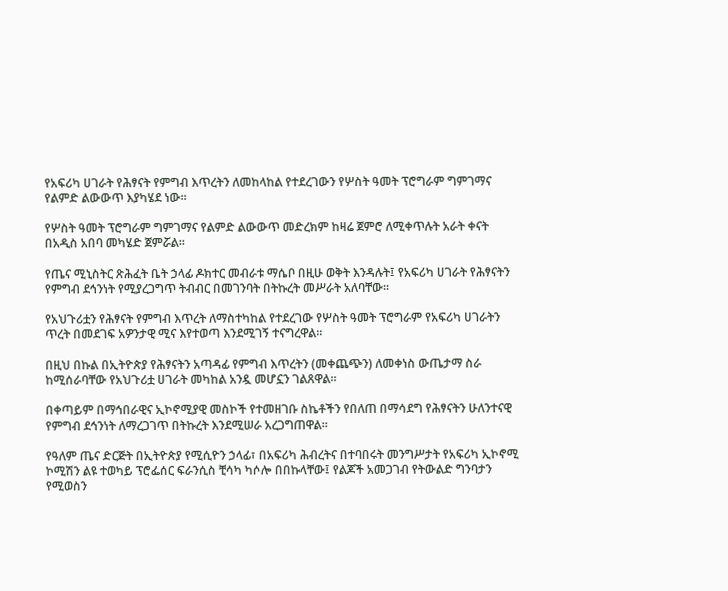የአፍሪካ ሀገራት የሕፃናት የምግብ እጥረትን ለመከላከል የተደረገውን የሦስት ዓመት ፕሮግራም ግምገማና የልምድ ልውውጥ እያካሄደ ነው።

የሦስት ዓመት ፕሮግራም ግምገማና የልምድ ልውውጥ መድረክም ከዛሬ ጀምሮ ለሚቀጥሉት አራት ቀናት በአዲስ አበባ መካሄድ ጀምሯል።

የጤና ሚኒስትር ጽሕፈት ቤት ኃላፊ ዶክተር መብራቱ ማሴቦ በዚሁ ወቅት እንዳሉት፤ የአፍሪካ ሀገራት የሕፃናትን የምግብ ደኅንነት የሚያረጋግጥ ትብብር በመገንባት በትኩረት መሥራት አለባቸው።

የአህጉሪቷን የሕፃናት የምግብ እጥረት ለማስተካከል የተደረገው የሦስት ዓመት ፕሮግራም የአፍሪካ ሀገራትን ጥረት በመደገፍ አዎንታዊ ሚና እየተወጣ እንደሚገኝ ተናግረዋል።

በዚህ በኩል በኢትዮጵያ የሕፃናትን አጣዳፊ የምግብ እጥረትን (መቀጨጭን) ለመቀነስ ውጤታማ ስራ ከሚሰራባቸው የአህጉሪቷ ሀገራት መካከል አንዷ መሆኗን ገልጸዋል።

በቀጣይም በማኅበራዊና ኢኮኖሚያዊ መስኮች የተመዘገቡ ስኬቶችን የበለጠ በማሳደግ የሕፃናትን ሁለንተናዊ የምግብ ደኅንነት ለማረጋገጥ በትኩረት እንደሚሠራ አረጋግጠዋል።

የዓለም ጤና ድርጅት በኢትዮጵያ የሚሲዮን ኃላፊ፣ በአፍሪካ ሕብረትና በተባበሩት መንግሥታት የአፍሪካ ኢኮኖሚ ኮሚሽን ልዩ ተወካይ ፕሮፌሰር ፍራንሲስ ቺሳካ ካሶሎ በበኩላቸው፤ የልጆች አመጋገብ የትውልድ ግንባታን የሚወስን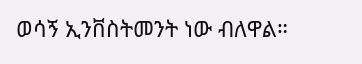ወሳኝ ኢንቨስትመንት ነው ብለዋል።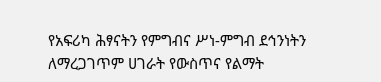የአፍሪካ ሕፃናትን የምግብና ሥነ-ምግብ ደኅንነትን ለማረጋገጥም ሀገራት የውስጥና የልማት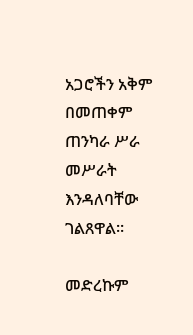አጋሮችን አቅም በመጠቀም ጠንካራ ሥራ መሥራት እንዳለባቸው ገልጸዋል።

መድረኩም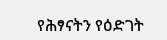የሕፃናትን የዕድገት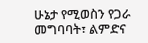ሁኔታ የሚወስን የጋራ መግባባት፣ ልምድና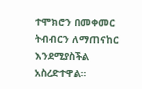ተሞክሮን በመቀመር ትብብርን ለማጠናከር እንደሚያስችል አስረድተዋል።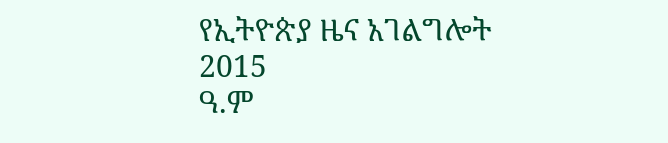የኢትዮጵያ ዜና አገልግሎት
2015
ዓ.ም